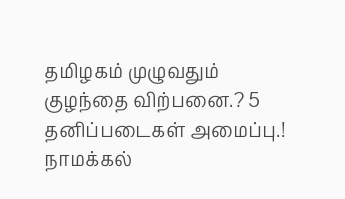தமிழகம் முழுவதும் குழந்தை விற்பனை.? 5 தனிப்படைகள் அமைப்பு.! நாமக்கல்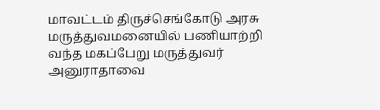மாவட்டம் திருச்செங்கோடு அரசு மருத்துவமனையில் பணியாற்றி வந்த மகப்பேறு மருத்துவர் அனுராதாவை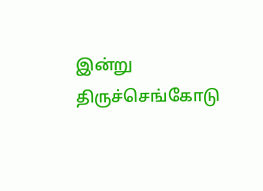இன்று திருச்செங்கோடு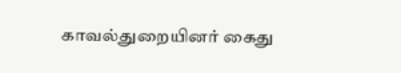காவல்துறையினர் கைது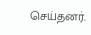செய்தனர்.